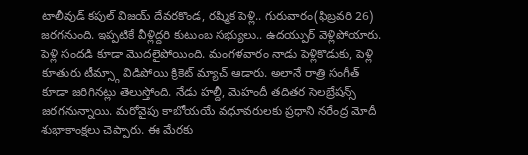టాలీవుడ్ కపుల్ విజయ్ దేవరకొండ, రష్మిక పెళ్లి.. గురువారం(ఫిబ్రవరి 26) జరగనుంది. ఇప్పటికే వీళ్లిద్దరి కుటుంబ సభ్యులు.. ఉదయ్పుర్ వెళ్లిపోయారు. పెళ్లి సందడి కూడా మొదలైపోయింది. మంగళవారం నాడు పెళ్లికొడుకు, పెళ్లి కూతురు టీమ్స్గా విడిపోయి క్రికెట్ మ్యాచ్ ఆడారు. అలానే రాత్రి సంగీత్ కూడా జరిగినట్లు తెలుస్తోంది. నేడు హల్దీ, మెహందీ తదితర సెలబ్రేషన్స్ జరగనున్నాయి. మరోవైపు కాబోయయే వధూవరులకు ప్రధాని నరేంద్ర మోదీ శుభాకాంక్షలు చెప్పారు. ఈ మేరకు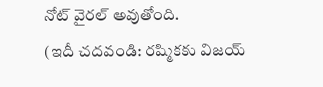నోట్ వైరల్ అవుతోంది.
(ఇదీ చదవండి: రష్మికకు విజయ్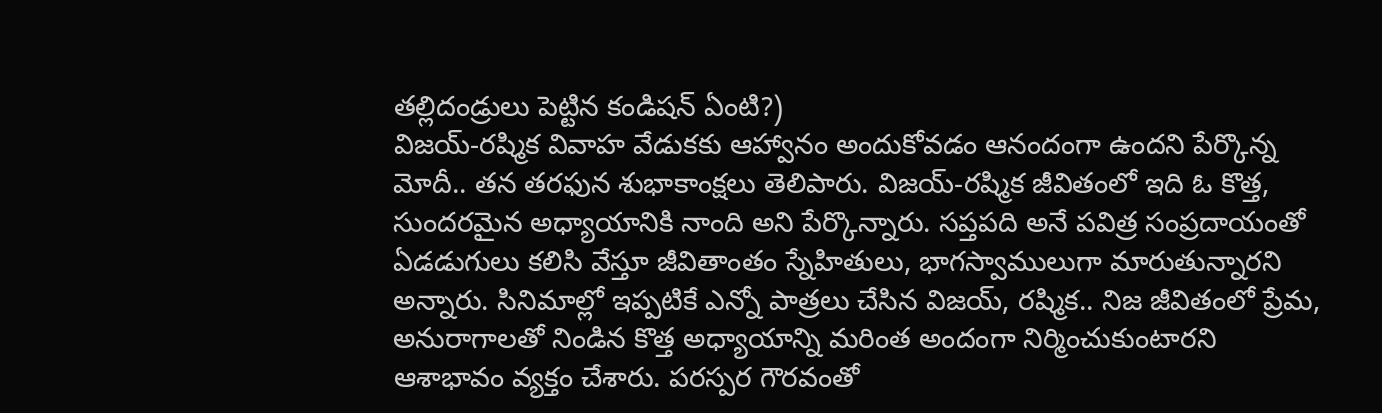తల్లిదండ్రులు పెట్టిన కండిషన్ ఏంటి?)
విజయ్-రష్మిక వివాహ వేడుకకు ఆహ్వానం అందుకోవడం ఆనందంగా ఉందని పేర్కొన్న మోదీ.. తన తరఫున శుభాకాంక్షలు తెలిపారు. విజయ్-రష్మిక జీవితంలో ఇది ఓ కొత్త, సుందరమైన అధ్యాయానికి నాంది అని పేర్కొన్నారు. సప్తపది అనే పవిత్ర సంప్రదాయంతో ఏడడుగులు కలిసి వేస్తూ జీవితాంతం స్నేహితులు, భాగస్వాములుగా మారుతున్నారని అన్నారు. సినిమాల్లో ఇప్పటికే ఎన్నో పాత్రలు చేసిన విజయ్, రష్మిక.. నిజ జీవితంలో ప్రేమ, అనురాగాలతో నిండిన కొత్త అధ్యాయాన్ని మరింత అందంగా నిర్మించుకుంటారని ఆశాభావం వ్యక్తం చేశారు. పరస్పర గౌరవంతో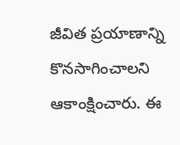జీవిత ప్రయాణాన్ని కొనసాగించాలని ఆకాంక్షించారు. ఈ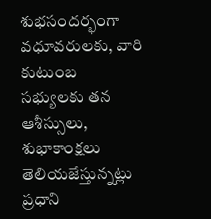శుభసందర్భంగా వధూవరులకు, వారి కుటుంబ సభ్యులకు తన ఆశీస్సులు, శుభాకాంక్షలు తెలియజేస్తున్నట్లు ప్రధాని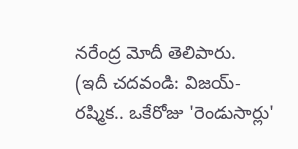నరేంద్ర మోదీ తెలిపారు.
(ఇదీ చదవండి: విజయ్-రష్మిక.. ఒకేరోజు 'రెండుసార్లు'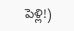పెళ్లి!)